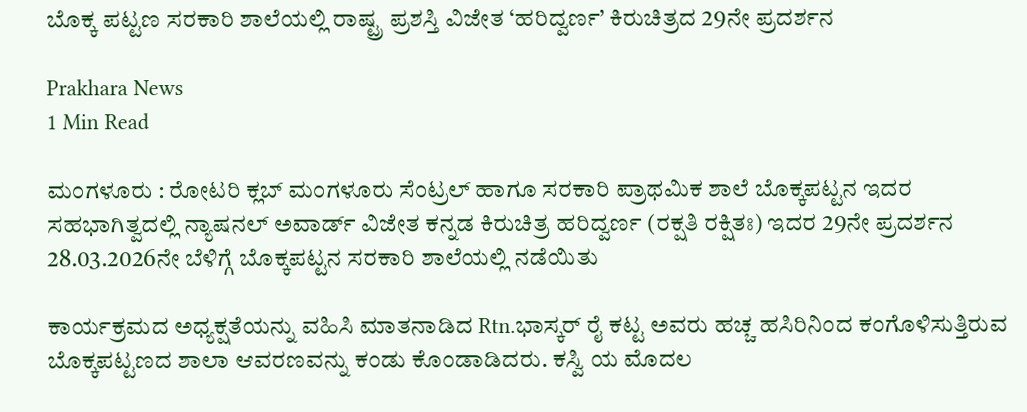ಬೊಕ್ಕ ಪಟ್ಟಣ ಸರಕಾರಿ ಶಾಲೆಯಲ್ಲಿ ರಾಷ್ಟ್ರ ಪ್ರಶಸ್ತಿ ವಿಜೇತ ‘ಹರಿದ್ವರ್ಣ’ ಕಿರುಚಿತ್ರದ 29ನೇ ಪ್ರದರ್ಶನ

Prakhara News
1 Min Read

ಮಂಗಳೂರು : ರೋಟರಿ ಕ್ಲಬ್ ಮಂಗಳೂರು ಸೆಂಟ್ರಲ್ ಹಾಗೂ ಸರಕಾರಿ ಪ್ರಾಥಮಿಕ ಶಾಲೆ ಬೊಕ್ಕಪಟ್ಟನ ಇದರ ಸಹಭಾಗಿತ್ವದಲ್ಲಿ ನ್ಯಾಷನಲ್ ಅವಾರ್ಡ್ ವಿಜೇತ ಕನ್ನಡ ಕಿರುಚಿತ್ರ ಹರಿದ್ವರ್ಣ (ರಕ್ಷತಿ ರಕ್ಷಿತಃ) ಇದರ 29ನೇ ಪ್ರದರ್ಶನ 28.03.2026ನೇ ಬೆಳಿಗ್ಗೆ ಬೊಕ್ಕಪಟ್ಟನ ಸರಕಾರಿ ಶಾಲೆಯಲ್ಲಿ ನಡೆಯಿತು

ಕಾರ್ಯಕ್ರಮದ ಅಧ್ಯಕ್ಷತೆಯನ್ನು ವಹಿಸಿ ಮಾತನಾಡಿದ Rtn.ಭಾಸ್ಕರ್ ರೈ ಕಟ್ಟ ಅವರು ಹಚ್ಚ ಹಸಿರಿನಿಂದ ಕಂಗೊಳಿಸುತ್ತಿರುವ ಬೊಕ್ಕಪಟ್ಟಣದ ಶಾಲಾ ಆವರಣವನ್ನು ಕಂಡು ಕೊಂಡಾಡಿದರು. ಕಸ್ವಿ ಯ ಮೊದಲ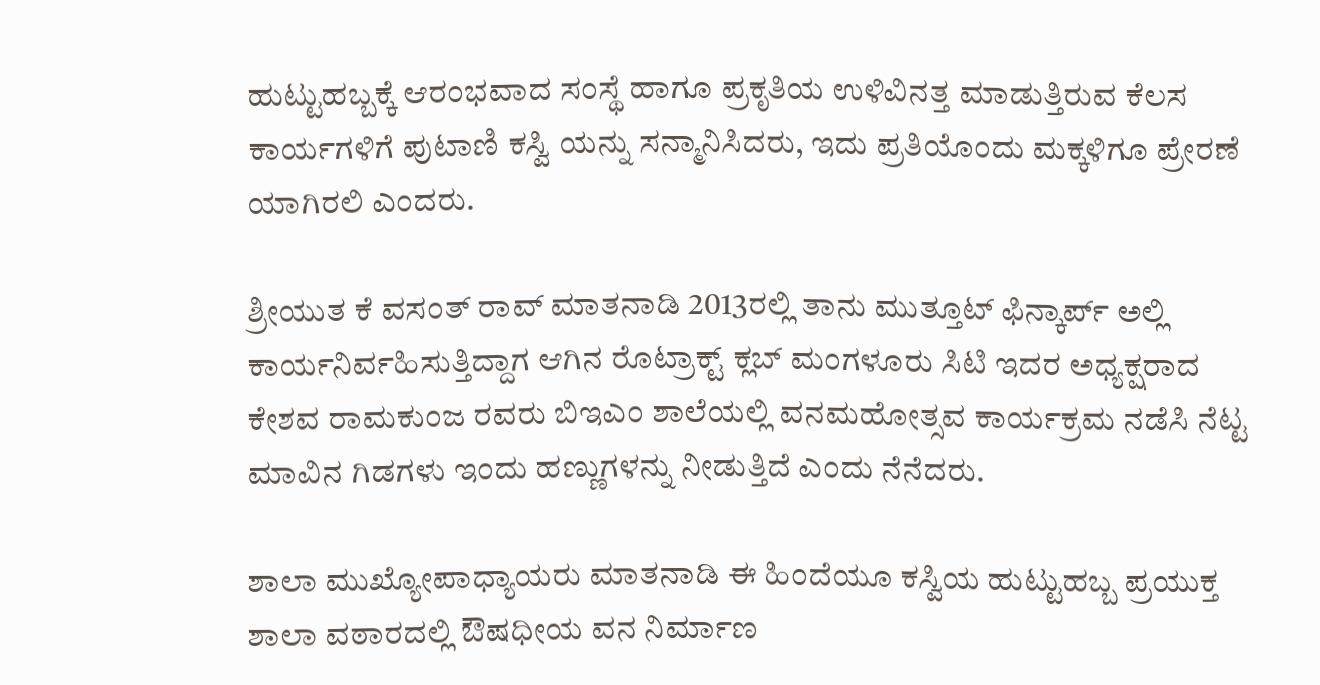ಹುಟ್ಟುಹಬ್ಬಕ್ಕೆ ಆರಂಭವಾದ ಸಂಸ್ಥೆ ಹಾಗೂ ಪ್ರಕೃತಿಯ ಉಳಿವಿನತ್ತ ಮಾಡುತ್ತಿರುವ ಕೆಲಸ ಕಾರ್ಯಗಳಿಗೆ ಪುಟಾಣಿ ಕಸ್ವಿ ಯನ್ನು ಸನ್ಮಾನಿಸಿದರು, ಇದು ಪ್ರತಿಯೊಂದು ಮಕ್ಕಳಿಗೂ ಪ್ರೇರಣೆ ಯಾಗಿರಲಿ ಎಂದರು.

ಶ್ರೀಯುತ ಕೆ ವಸಂತ್ ರಾವ್ ಮಾತನಾಡಿ 2013ರಲ್ಲಿ ತಾನು ಮುತ್ತೂಟ್ ಫಿನ್ಕಾರ್ಪ್ ಅಲ್ಲಿ ಕಾರ್ಯನಿರ್ವಹಿಸುತ್ತಿದ್ದಾಗ ಆಗಿನ ರೊಟ್ರಾಕ್ಟ್ ಕ್ಲಬ್ ಮಂಗಳೂರು ಸಿಟಿ ಇದರ ಅಧ್ಯಕ್ಷರಾದ ಕೇಶವ ರಾಮಕುಂಜ ರವರು ಬಿಇಎಂ ಶಾಲೆಯಲ್ಲಿ ವನಮಹೋತ್ಸವ ಕಾರ್ಯಕ್ರಮ ನಡೆಸಿ ನೆಟ್ಟ ಮಾವಿನ ಗಿಡಗಳು ಇಂದು ಹಣ್ಣುಗಳನ್ನು ನೀಡುತ್ತಿದೆ ಎಂದು ನೆನೆದರು.

ಶಾಲಾ ಮುಖ್ಯೋಪಾಧ್ಯಾಯರು ಮಾತನಾಡಿ ಈ ಹಿಂದೆಯೂ ಕಸ್ವಿಯ ಹುಟ್ಟುಹಬ್ಬ ಪ್ರಯುಕ್ತ ಶಾಲಾ ವಠಾರದಲ್ಲಿ ಔಷಧೀಯ ವನ ನಿರ್ಮಾಣ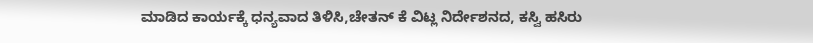ಮಾಡಿದ ಕಾರ್ಯಕ್ಕೆ ಧನ್ಯವಾದ ತಿಳಿಸಿ,ಚೇತನ್ ಕೆ ವಿಟ್ಲ ನಿರ್ದೇಶನದ, ಕಸ್ವಿ ಹಸಿರು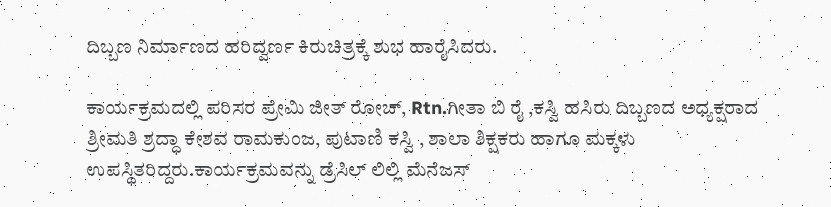ದಿಬ್ಬಣ ನಿರ್ಮಾಣದ ಹರಿದ್ವರ್ಣ ಕಿರುಚಿತ್ರಕ್ಕೆ ಶುಭ ಹಾರೈಸಿದರು.

ಕಾರ್ಯಕ್ರಮದಲ್ಲಿ ಪರಿಸರ ಪ್ರೇಮಿ ಜೀತ್ ರೋಚ್, Rtn.ಗೀತಾ ಬಿ ರೈ ,ಕಸ್ವಿ ಹಸಿರು ದಿಬ್ಬಣದ ಅಧ್ಯಕ್ಷರಾದ ಶ್ರೀಮತಿ ಶ್ರದ್ಧಾ ಕೇಶವ ರಾಮಕುಂಜ, ಪುಟಾಣಿ ಕಸ್ವಿ , ಶಾಲಾ ಶಿಕ್ಷಕರು ಹಾಗೂ ಮಕ್ಕಳು ಉಪಸ್ಥಿತರಿದ್ದರು.ಕಾರ್ಯಕ್ರಮವನ್ನು ಡ್ರೆಸಿಲ್ ಲಿಲ್ಲಿ ಮೆನೆಜಸ್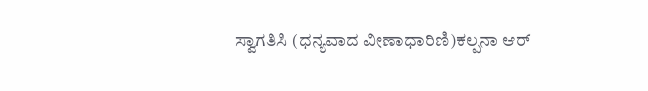ಸ್ವಾಗತಿಸಿ (ಧನ್ಯವಾದ ವೀಣಾಧಾರಿಣಿ)ಕಲ್ಪನಾ ಆರ್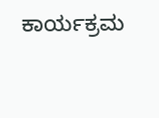ಕಾರ್ಯಕ್ರಮ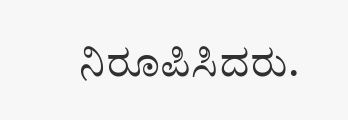ನಿರೂಪಿಸಿದರು.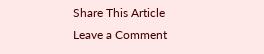Share This Article
Leave a Comment